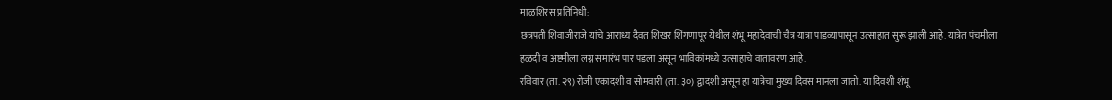माळशिरस प्रतिनिधी:
छत्रपती शिवाजीराजे यांचे आराध्य दैवत शिखर शिंगणापूर येथील शंभू महादेवाची चैत्र यात्रा पाडव्यापासून उत्साहात सुरू झाली आहे. यात्रेत पंचमीला हळदी व अष्टमीला लग्न समारंभ पार पडला असून भाविकांमध्ये उत्साहाचे वातावरण आहे.
रविवार (ता. २९) रोजी एकादशी व सोमवारी (ता. ३०) द्वादशी असून हा यात्रेचा मुख्य दिवस मानला जातो. या दिवशी शंभू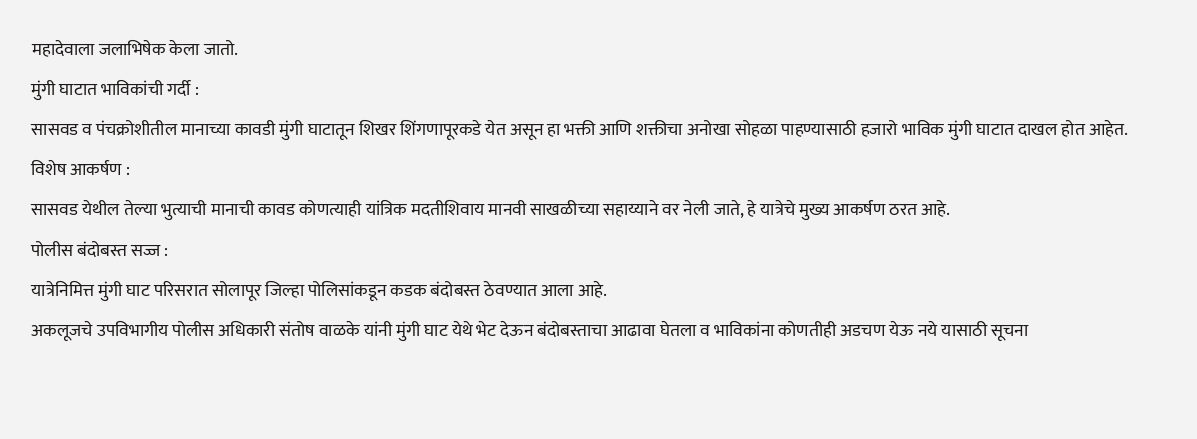महादेवाला जलाभिषेक केला जातो.
मुंगी घाटात भाविकांची गर्दी :
सासवड व पंचक्रोशीतील मानाच्या कावडी मुंगी घाटातून शिखर शिंगणापूरकडे येत असून हा भक्ती आणि शक्तीचा अनोखा सोहळा पाहण्यासाठी हजारो भाविक मुंगी घाटात दाखल होत आहेत.
विशेष आकर्षण :
सासवड येथील तेल्या भुत्याची मानाची कावड कोणत्याही यांत्रिक मदतीशिवाय मानवी साखळीच्या सहाय्याने वर नेली जाते, हे यात्रेचे मुख्य आकर्षण ठरत आहे.
पोलीस बंदोबस्त सज्ज :
यात्रेनिमित्त मुंगी घाट परिसरात सोलापूर जिल्हा पोलिसांकडून कडक बंदोबस्त ठेवण्यात आला आहे.
अकलूजचे उपविभागीय पोलीस अधिकारी संतोष वाळके यांनी मुंगी घाट येथे भेट देऊन बंदोबस्ताचा आढावा घेतला व भाविकांना कोणतीही अडचण येऊ नये यासाठी सूचना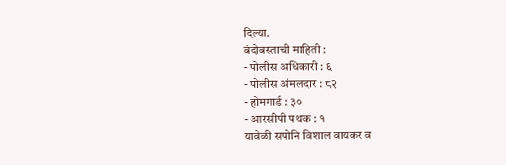दिल्या.
बंदोबस्ताची माहिती :
- पोलीस अधिकारी : ६
- पोलीस अंमलदार : ८२
- होमगार्ड : ३०
- आरसीपी पथक : १
यावेळी सपोनि विशाल वायकर व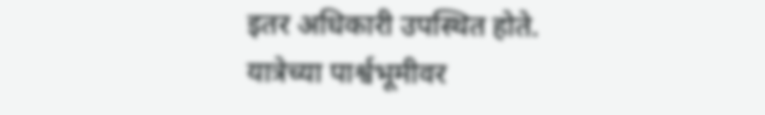इतर अधिकारी उपस्थित होते.
यात्रेच्या पार्श्वभूमीवर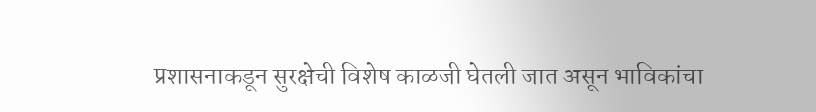प्रशासनाकडून सुरक्षेची विशेष काळजी घेतली जात असून भाविकांचा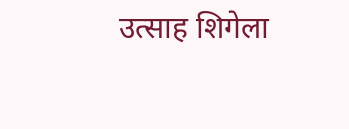उत्साह शिगेला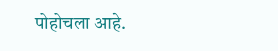पोहोचला आहे.